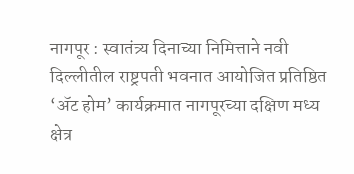नागपूर : स्वातंत्र्य दिनाच्या निमित्ताने नवी दिल्लीतील राष्ट्रपती भवनात आयोजित प्रतिष्ठित ‘ॲट होम’ कार्यक्रमात नागपूरच्या दक्षिण मध्य क्षेत्र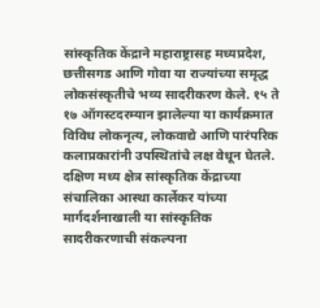सांस्कृतिक केंद्राने महाराष्ट्रासह मध्यप्रदेश, छत्तीसगड आणि गोवा या राज्यांच्या समृद्ध लोकसंस्कृतीचे भव्य सादरीकरण केले. १५ ते १७ ऑगस्टदरम्यान झालेल्या या कार्यक्रमात विविध लोकनृत्य, लोकवाद्ये आणि पारंपरिक कलाप्रकारांनी उपस्थितांचे लक्ष वेधून घेतले.
दक्षिण मध्य क्षेत्र सांस्कृतिक केंद्राच्या संचालिका आस्था कार्लेकर यांच्या मार्गदर्शनाखाली या सांस्कृतिक सादरीकरणाची संकल्पना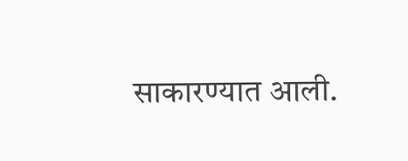साकारण्यात आली.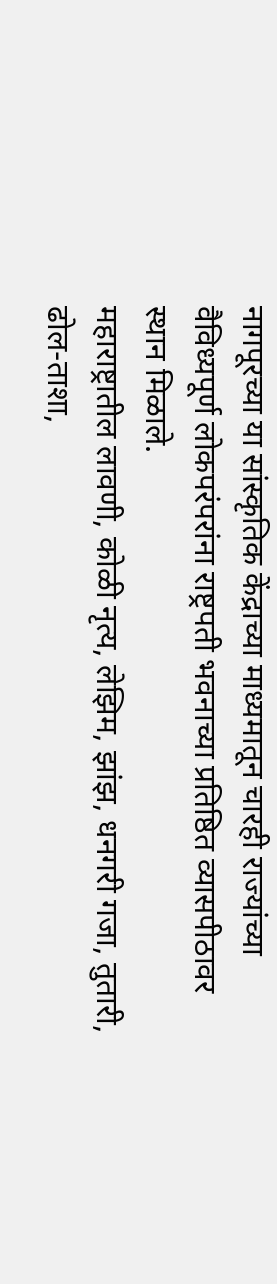नागपूरच्या या सांस्कृतिक केंद्राच्या माध्यमातून चारही राज्यांच्या वैविध्यपूर्ण लोकपरंपरांना राष्ट्रपती भवनाच्या प्रतिष्ठित व्यासपीठावर स्थान मिळाले.
महाराष्ट्रातील लावणी, कोळी नृत्य, लेझिम, झांझ, धनगरी गजा, तुतारी, ढोल-ताशा,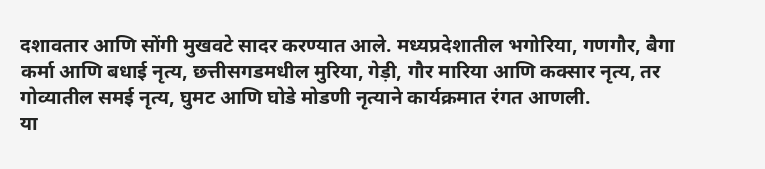दशावतार आणि सोंगी मुखवटे सादर करण्यात आले. मध्यप्रदेशातील भगोरिया, गणगौर, बैगा कर्मा आणि बधाई नृत्य, छत्तीसगडमधील मुरिया, गेड़ी, गौर मारिया आणि कक्सार नृत्य, तर गोव्यातील समई नृत्य, घुमट आणि घोडे मोडणी नृत्याने कार्यक्रमात रंगत आणली.
या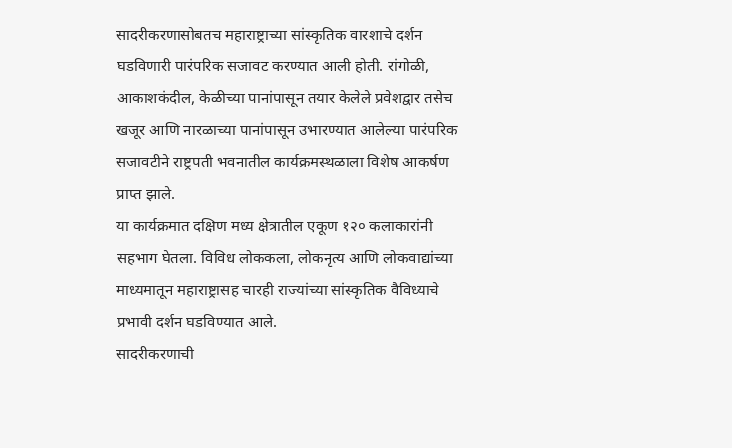सादरीकरणासोबतच महाराष्ट्राच्या सांस्कृतिक वारशाचे दर्शन घडविणारी पारंपरिक सजावट करण्यात आली होती. रांगोळी, आकाशकंदील, केळीच्या पानांपासून तयार केलेले प्रवेशद्वार तसेच खजूर आणि नारळाच्या पानांपासून उभारण्यात आलेल्या पारंपरिक सजावटीने राष्ट्रपती भवनातील कार्यक्रमस्थळाला विशेष आकर्षण प्राप्त झाले.
या कार्यक्रमात दक्षिण मध्य क्षेत्रातील एकूण १२० कलाकारांनी सहभाग घेतला. विविध लोककला, लोकनृत्य आणि लोकवाद्यांच्या माध्यमातून महाराष्ट्रासह चारही राज्यांच्या सांस्कृतिक वैविध्याचे प्रभावी दर्शन घडविण्यात आले.
सादरीकरणाची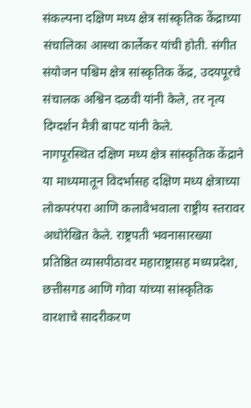संकल्पना दक्षिण मध्य क्षेत्र सांस्कृतिक केंद्राच्या संचालिका आस्था कार्लेकर यांची होती. संगीत संयोजन पश्चिम क्षेत्र सांस्कृतिक केंद्र, उदयपूरचे संचालक अश्विन दळवी यांनी केले, तर नृत्य दिग्दर्शन मैत्री बापट यांनी केले.
नागपूरस्थित दक्षिण मध्य क्षेत्र सांस्कृतिक केंद्राने या माध्यमातून विदर्भासह दक्षिण मध्य क्षेत्राच्या लोकपरंपरा आणि कलावैभवाला राष्ट्रीय स्तरावर अधोरेखित केले. राष्ट्रपती भवनासारख्या प्रतिष्ठित व्यासपीठावर महाराष्ट्रासह मध्यप्रदेश, छत्तीसगड आणि गोवा यांच्या सांस्कृतिक वारशाचे सादरीकरण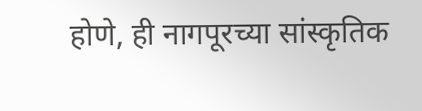होणे, ही नागपूरच्या सांस्कृतिक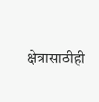क्षेत्रासाठीही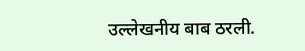उल्लेखनीय बाब ठरली.